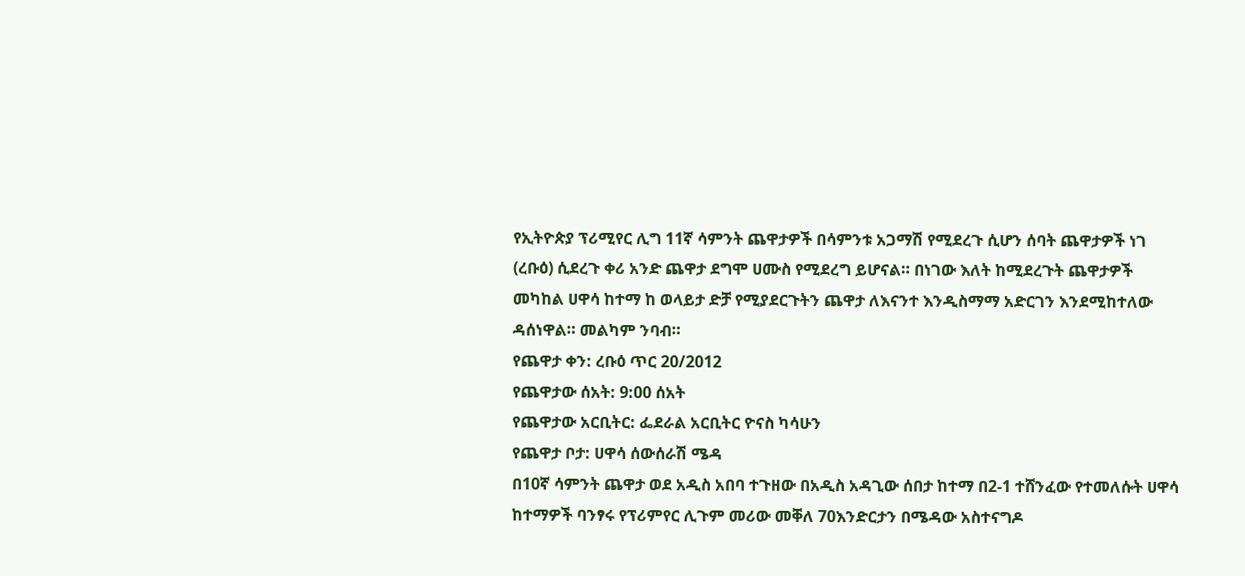የኢትዮጵያ ፕሪሚየር ሊግ 11ኛ ሳምንት ጨዋታዎች በሳምንቱ አጋማሽ የሚደረጉ ሲሆን ሰባት ጨዋታዎች ነገ (ረቡዕ) ሲደረጉ ቀሪ አንድ ጨዋታ ደግሞ ሀሙስ የሚደረግ ይሆናል። በነገው እለት ከሚደረጉት ጨዋታዎች መካከል ሀዋሳ ከተማ ከ ወላይታ ድቻ የሚያደርጉትን ጨዋታ ለእናንተ እንዲስማማ አድርገን እንደሚከተለው ዳሰነዋል። መልካም ንባብ።
የጨዋታ ቀን: ረቡዕ ጥር 20/2012
የጨዋታው ሰአት: 9:00 ሰአት
የጨዋታው አርቢትር: ፌደራል አርቢትር ዮናስ ካሳሁን
የጨዋታ ቦታ: ሀዋሳ ሰውሰራሽ ሜዳ
በ10ኛ ሳምንት ጨዋታ ወደ አዲስ አበባ ተጉዘው በአዲስ አዳጊው ሰበታ ከተማ በ2-1 ተሸንፈው የተመለሱት ሀዋሳ ከተማዎች ባንፃሩ የፕሪምየር ሊጉም መሪው መቐለ 70እንድርታን በሜዳው አስተናግዶ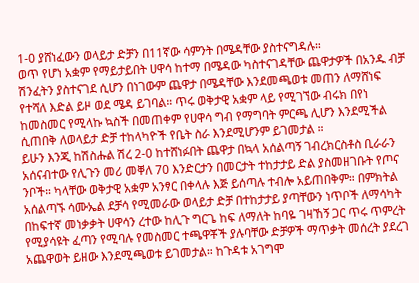1-0 ያሸነፈውን ወላይታ ድቻን በ11ኛው ሳምንት በሜዳቸው ያስተናግዳሉ።
ወጥ የሆነ አቋም የማይታይበት ሀዋሳ ከተማ በሜዳው ካስተናገዳቸው ጨዋታዎች በአንዱ ብቻ ሽንፈትን ያስተናገደ ሲሆን በነገውም ጨዋታ በሜዳቸው እንደመጫወቱ መጠን ለማሸነፍ የተሻለ እድል ይዞ ወደ ሜዳ ይገባል። ጥሩ ወቅታዊ አቋም ላይ የሚገኘው ብሩክ በየነ ከመስመር የሚላኩ ኳስች በመጠቀም የሀዋሳ ግብ የማግባት ምርጫ ሊሆን እንደሚችል ሲጠበቅ ለወላይታ ድቻ ተከላካዮች የቤት ስራ እንደሚሆንም ይገመታል ።
ይሁን እንጂ ከሽስሑል ሽረ 2-0 ከተሸነፉበት ጨዋታ በኳላ አሰልጣኝ ገብረክርስቶስ ቢራራን አሰናብተው የሊጉን መሪ መቐለ 70 እንድርታን በመርታት ተከታታይ ድል ያስመዘገቡት የጦና ንቦች። ካላቸው ወቅታዊ አቋም አንፃር በቀላሉ እጅ ይሰጣሉ ተብሎ አይጠበቅም። በምክትል አሰልጣኙ ሳሙኤል ደቻሳ የሚመራው ወላይታ ድቻ በተከታታይ ያጣቸውን ነጥቦች ለማሳካት በከፍተኛ መነቃቃት ሀዋሳን ረተው ከሊጉ ግርጌ ከፍ ለማለት ከባዬ ገዛኸኝ ጋር ጥሩ ጥምረት የሚያሳዩት ፈጣን የሚባሉ የመስመር ተጫዋቾች ያሉባቸው ድቻዎች ማጥቃት መሰረት ያደረገ አጨዋወት ይዘው እንደሚጫወቱ ይገመታል። ከጉዳቱ አገግሞ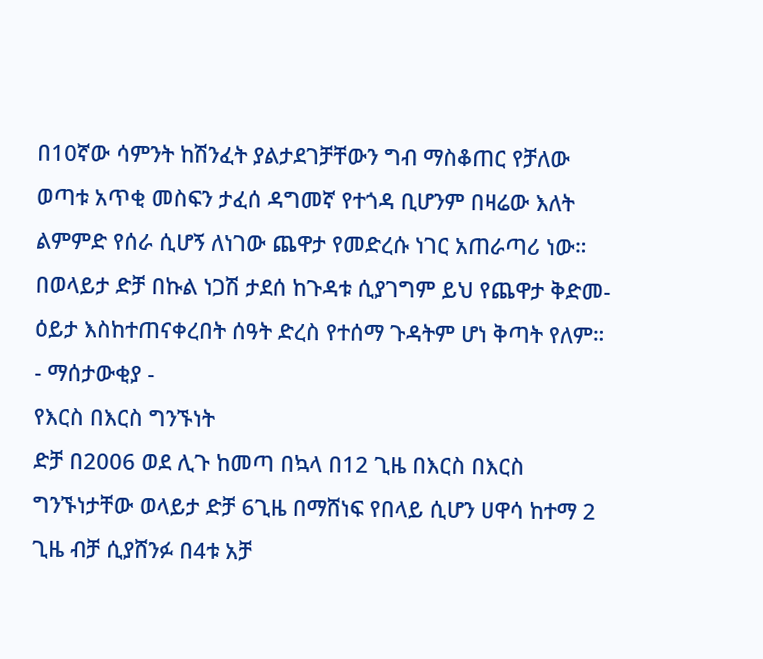በ10ኛው ሳምንት ከሽንፈት ያልታደገቻቸውን ግብ ማስቆጠር የቻለው ወጣቱ አጥቂ መስፍን ታፈሰ ዳግመኛ የተጎዳ ቢሆንም በዛሬው እለት ልምምድ የሰራ ሲሆኝ ለነገው ጨዋታ የመድረሱ ነገር አጠራጣሪ ነው። በወላይታ ድቻ በኩል ነጋሽ ታደሰ ከጉዳቱ ሲያገግም ይህ የጨዋታ ቅድመ-ዕይታ እስከተጠናቀረበት ሰዓት ድረስ የተሰማ ጉዳትም ሆነ ቅጣት የለም።
- ማሰታውቂያ -
የእርስ በእርስ ግንኙነት
ድቻ በ2006 ወደ ሊጉ ከመጣ በኳላ በ12 ጊዜ በእርስ በእርስ ግንኙነታቸው ወላይታ ድቻ 6ጊዜ በማሸነፍ የበላይ ሲሆን ሀዋሳ ከተማ 2 ጊዜ ብቻ ሲያሸንፉ በ4ቱ አቻ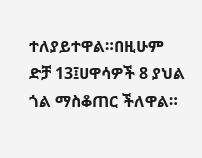ተለያይተዋል።በዚሁም ድቻ 13፤ሀዋሳዎች 8 ያህል ጎል ማስቆጠር ችለዋል።